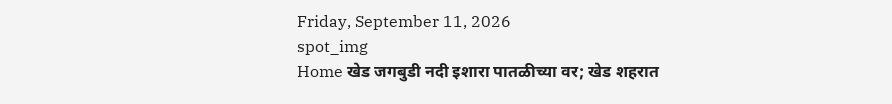Friday, September 11, 2026
spot_img
Home खेड जगबुडी नदी इशारा पातळीच्या वर; खेड शहरात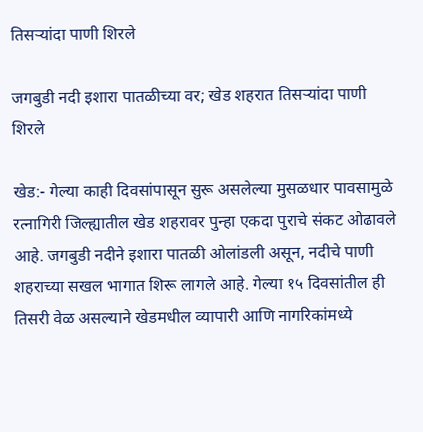तिसऱ्यांदा पाणी शिरले

जगबुडी नदी इशारा पातळीच्या वर; खेड शहरात तिसऱ्यांदा पाणी शिरले

खेड:- गेल्या काही दिवसांपासून सुरू असलेल्या मुसळधार पावसामुळे रत्नागिरी जिल्ह्यातील खेड शहरावर पुन्हा एकदा पुराचे संकट ओढावले आहे. जगबुडी नदीने इशारा पातळी ओलांडली असून, नदीचे पाणी शहराच्या सखल भागात शिरू लागले आहे. गेल्या १५ दिवसांतील ही तिसरी वेळ असल्याने खेडमधील व्यापारी आणि नागरिकांमध्ये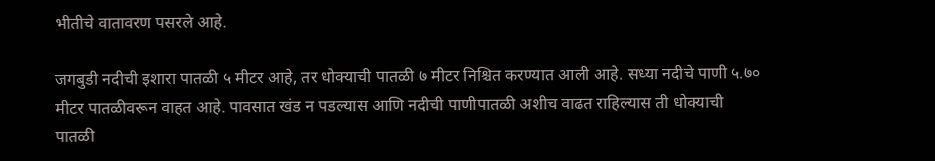भीतीचे वातावरण पसरले आहे.

जगबुडी नदीची इशारा पातळी ५ मीटर आहे, तर धोक्याची पातळी ७ मीटर निश्चित करण्यात आली आहे. सध्या नदीचे पाणी ५.७० मीटर पातळीवरून वाहत आहे. पावसात खंड न पडल्यास आणि नदीची पाणीपातळी अशीच वाढत राहिल्यास ती धोक्याची पातळी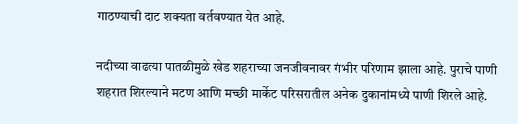गाठण्याची दाट शक्यता वर्तवण्यात येत आहे.

नदीच्या वाढत्या पातळीमुळे खेड शहराच्या जनजीवनावर गंभीर परिणाम झाला आहे. पुराचे पाणी शहरात शिरल्याने मटण आणि मच्छी मार्केट परिसरातील अनेक दुकानांमध्ये पाणी शिरले आहे.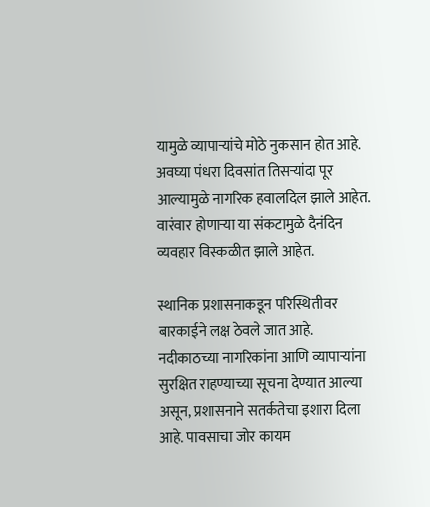यामुळे व्यापाऱ्यांचे मोठे नुकसान होत आहे. अवघ्या पंधरा दिवसांत तिसऱ्यांदा पूर आल्यामुळे नागरिक हवालदिल झाले आहेत. वारंवार होणाऱ्या या संकटामुळे दैनंदिन व्यवहार विस्कळीत झाले आहेत.

स्थानिक प्रशासनाकडून परिस्थितीवर बारकाईने लक्ष ठेवले जात आहे. नदीकाठच्या नागरिकांना आणि व्यापाऱ्यांना सुरक्षित राहण्याच्या सूचना देण्यात आल्या असून, प्रशासनाने सतर्कतेचा इशारा दिला आहे. पावसाचा जोर कायम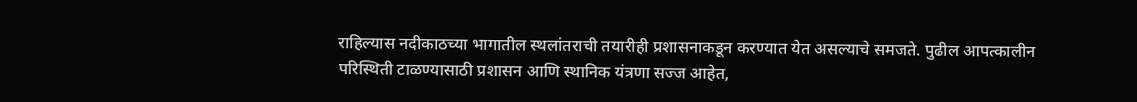राहिल्यास नदीकाठच्या भागातील स्थलांतराची तयारीही प्रशासनाकडून करण्यात येत असल्याचे समजते. पुढील आपत्कालीन परिस्थिती टाळण्यासाठी प्रशासन आणि स्थानिक यंत्रणा सज्ज आहेत,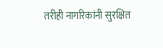तरीही नागरिकांनी सुरक्षित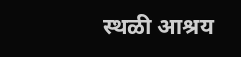स्थळी आश्रय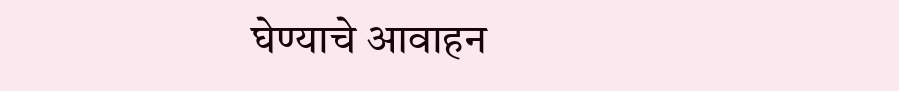घेण्याचे आवाहन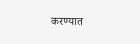करण्यात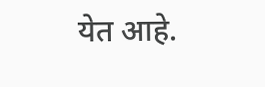येत आहे.